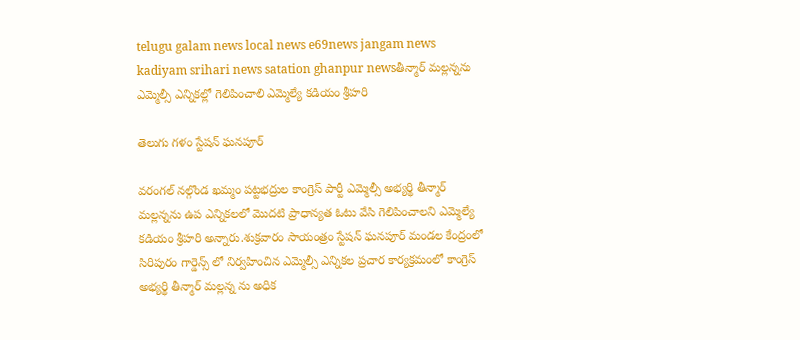telugu galam news local news e69news jangam news kadiyam srihari news satation ghanpur newsతీన్మార్ మల్లన్నను ఎమ్మెల్సీ ఎన్నికల్లో గెలిపించాలి ఎమ్మెల్యే కడియం శ్రీహరి

తెలుగు గళం స్టేషన్ ఘనపూర్

వరంగల్ నల్గొండ ఖమ్మం పట్టభద్రుల కాంగ్రెస్ పార్టీ ఎమ్మెల్సీ అభ్యర్థి తీన్మార్ మల్లన్నను ఉప ఎన్నికలలో మొదటి ప్రాధాన్యత ఓటు వేసి గెలిపించాలని ఎమ్మెల్యే కడియం శ్రీహరి అన్నారు.శుక్రవారం సాయంత్రం స్టేషన్ ఘనపూర్ మండల కేంద్రంలో సిరిపురం గార్డెన్స్ లో నిర్వహించిన ఎమ్మెల్సీ ఎన్నికల ప్రచార కార్యక్రమంలో కాంగ్రెస్ అభ్యర్థి తీన్మార్ మల్లన్న ను అధిక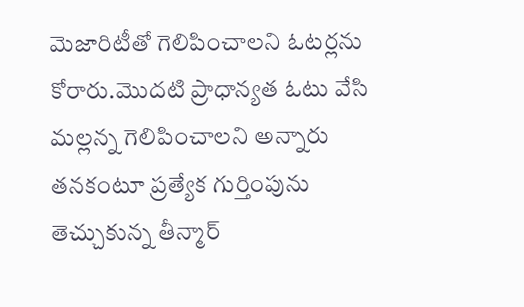మెజారిటీతో గెలిపించాలని ఓటర్లను కోరారు.మొదటి ప్రాధాన్యత ఓటు వేసి మల్లన్న గెలిపించాలని అన్నారు తనకంటూ ప్రత్యేక గుర్తింపును తెచ్చుకున్న తీన్మార్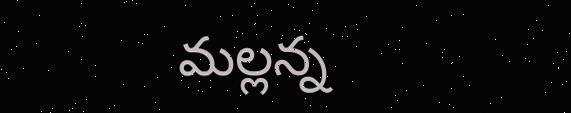మల్లన్న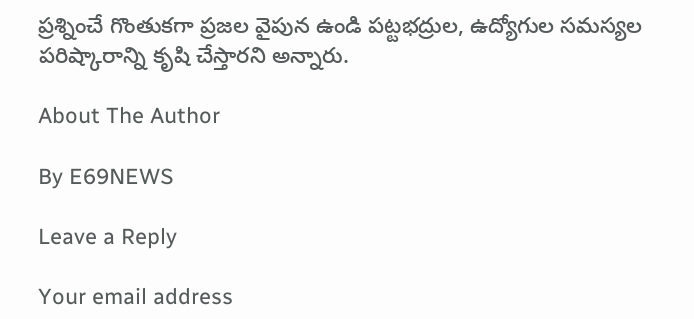ప్రశ్నించే గొంతుకగా ప్రజల వైపున ఉండి పట్టభద్రుల, ఉద్యోగుల సమస్యల పరిష్కారాన్ని కృషి చేస్తారని అన్నారు.

About The Author

By E69NEWS

Leave a Reply

Your email address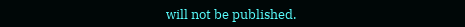will not be published.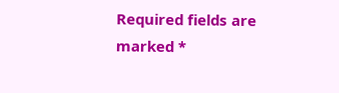Required fields are marked *